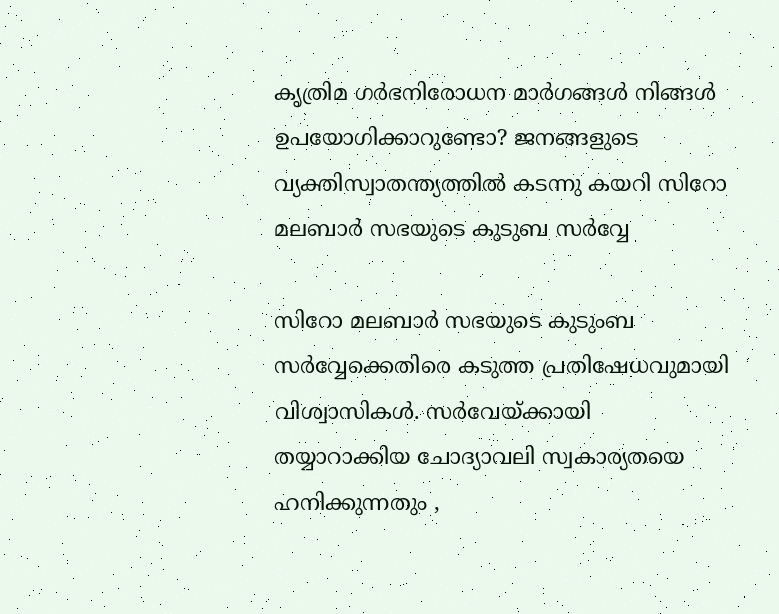കൃത്രിമ ഗർഭനിരോധന മാർഗങ്ങൾ നിങ്ങൾ ഉപയോഗിക്കാറുണ്ടോ? ജനങ്ങളുടെ വ്യക്തിസ്വാതന്ത്യത്തിൽ കടന്നു കയറി സിറോ മലബാർ സഭയുടെ കുടുബ സർവ്വേ

സിറോ മലബാർ സഭയുടെ കുടുംബ സർവ്വേക്കെതിരെ കടുത്ത പ്രതിഷേധവുമായി വിശ്വാസികൾ. സർവേയ്ക്കായി തയ്യാറാക്കിയ ചോദ്യാവലി സ്വകാര്യതയെ ഹനിക്കുന്നതും ,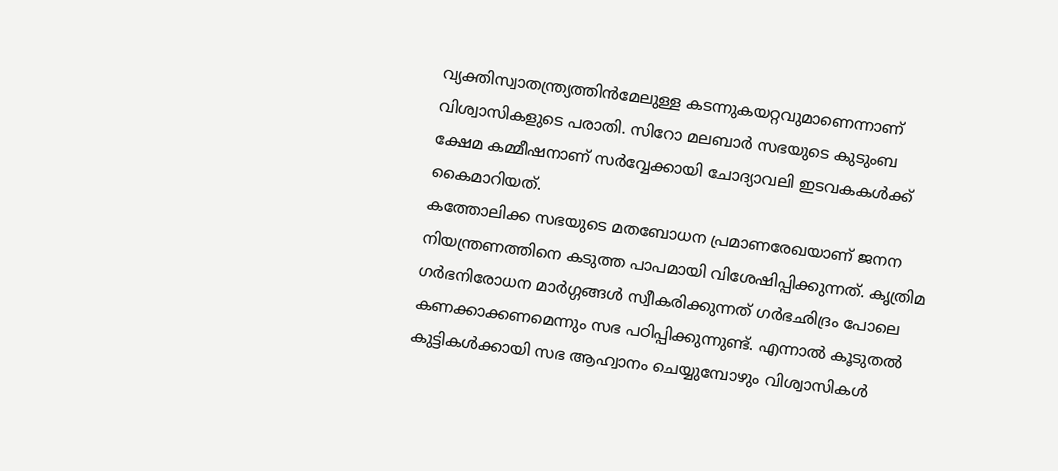വ്യക്തിസ്വാതന്ത്ര്യത്തിൻമേലുള്ള കടന്നുകയറ്റവുമാണെന്നാണ് വിശ്വാസികളുടെ പരാതി. സിറോ മലബാർ സഭയുടെ കുടുംബ ക്ഷേമ കമ്മീഷനാണ് സർവ്വേക്കായി ചോദ്യാവലി ഇടവകകൾക്ക് കൈമാറിയത്.
കത്തോലിക്ക സഭയുടെ മതബോധന പ്രമാണരേഖയാണ് ജനന നിയന്ത്രണത്തിനെ കടുത്ത പാപമായി വിശേഷിപ്പിക്കുന്നത്. കൃത്രിമ ഗർഭനിരോധന മാർഗ്ഗങ്ങൾ സ്വീകരിക്കുന്നത് ഗർഭഛിദ്രം പോലെ കണക്കാക്കണമെന്നും സഭ പഠിപ്പിക്കുന്നുണ്ട്. എന്നാൽ കൂടുതൽ കുട്ടികൾക്കായി സഭ ആഹ്വാനം ചെയ്യുമ്പോഴും വിശ്വാസികൾ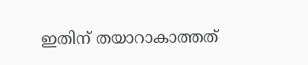ഇതിന് തയാറാകാത്തത്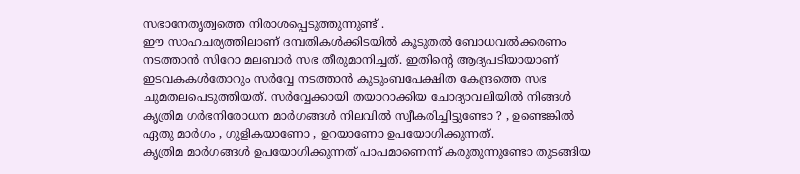സഭാനേതൃത്വത്തെ നിരാശപ്പെടുത്തുന്നുണ്ട് .
ഈ സാഹചര്യത്തിലാണ് ദമ്പതികൾക്കിടയിൽ കൂടുതൽ ബോധവൽക്കരണം നടത്താൻ സിറോ മലബാർ സഭ തീരുമാനിച്ചത്. ഇതിന്റെ ആദ്യപടിയായാണ് ഇടവകകൾതോറും സർവ്വേ നടത്താൻ കുടുംബപേക്ഷിത കേന്ദ്രത്തെ സഭ ചുമതലപെടുത്തിയത്. സർവ്വേക്കായി തയാറാക്കിയ ചോദ്യാവലിയിൽ നിങ്ങൾ കൃത്രിമ ഗർഭനിരോധന മാർഗങ്ങൾ നിലവിൽ സ്വീകരിച്ചിട്ടുണ്ടോ ? , ഉണ്ടെങ്കിൽ ഏതു മാർഗം , ഗുളികയാണോ , ഉറയാണോ ഉപയോഗിക്കുന്നത്.
കൃത്രിമ മാർഗങ്ങൾ ഉപയോഗിക്കുന്നത് പാപമാണെന്ന് കരുതുന്നുണ്ടോ തുടങ്ങിയ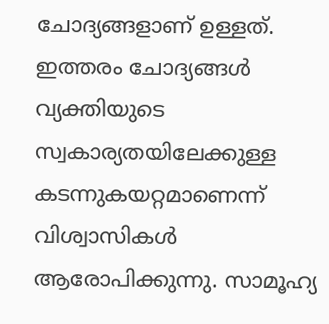ചോദ്യങ്ങളാണ് ഉള്ളത്. ഇത്തരം ചോദ്യങ്ങൾ വ്യക്തിയുടെ സ്വകാര്യതയിലേക്കുള്ള കടന്നുകയറ്റമാണെന്ന് വിശ്വാസികൾ ആരോപിക്കുന്നു. സാമൂഹ്യ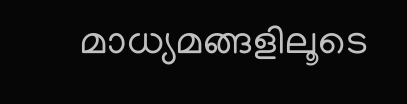മാധ്യമങ്ങളിലൂടെ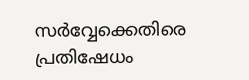സർവ്വേക്കെതിരെ പ്രതിഷേധം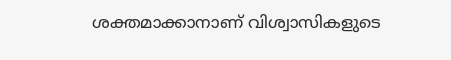ശക്തമാക്കാനാണ് വിശ്വാസികളുടെ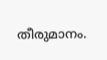തീരുമാനം.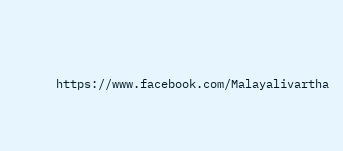https://www.facebook.com/Malayalivartha